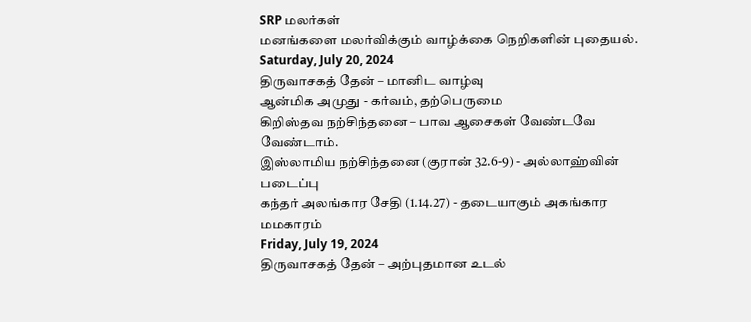SRP மலர்கள்
மனங்களை மலர்விக்கும் வாழ்க்கை நெறிகளின் புதையல்.
Saturday, July 20, 2024
திருவாசகத் தேன் – மானிட வாழ்வு
ஆன்மிக அமுது - கர்வம், தற்பெருமை
கிறிஸ்தவ நற்சிந்தனை – பாவ ஆசைகள் வேண்டவே வேண்டாம்.
இஸ்லாமிய நற்சிந்தனை (குரான் 32.6-9) - அல்லாஹ்வின் படைப்பு
கந்தர் அலங்கார சேதி (1.14.27) - தடையாகும் அகங்கார மமகாரம்
Friday, July 19, 2024
திருவாசகத் தேன் – அற்புதமான உடல்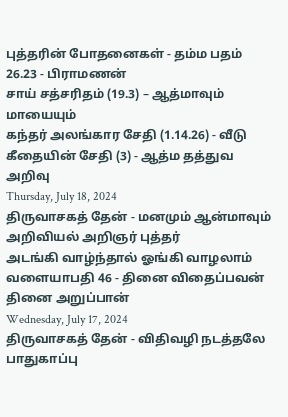புத்தரின் போதனைகள் - தம்ம பதம் 26.23 - பிராமணன்
சாய் சத்சரிதம் (19.3) – ஆத்மாவும் மாயையும்
கந்தர் அலங்கார சேதி (1.14.26) - வீடு
கீதையின் சேதி (3) - ஆத்ம தத்துவ அறிவு
Thursday, July 18, 2024
திருவாசகத் தேன் - மனமும் ஆன்மாவும்
அறிவியல் அறிஞர் புத்தர்
அடங்கி வாழ்ந்தால் ஓங்கி வாழலாம்
வளையாபதி 46 - தினை விதைப்பவன் தினை அறுப்பான்
Wednesday, July 17, 2024
திருவாசகத் தேன் - விதிவழி நடத்தலே பாதுகாப்பு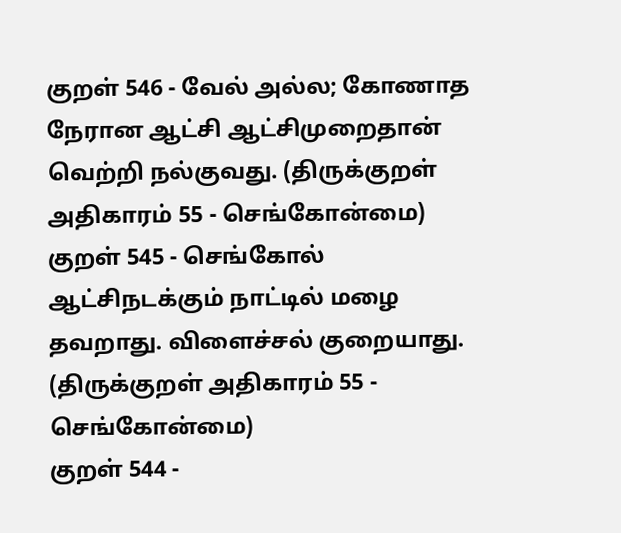குறள் 546 - வேல் அல்ல; கோணாத நேரான ஆட்சி ஆட்சிமுறைதான் வெற்றி நல்குவது. (திருக்குறள் அதிகாரம் 55 - செங்கோன்மை)
குறள் 545 - செங்கோல் ஆட்சிநடக்கும் நாட்டில் மழை தவறாது. விளைச்சல் குறையாது. (திருக்குறள் அதிகாரம் 55 - செங்கோன்மை)
குறள் 544 -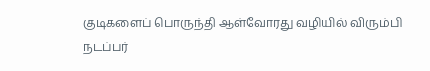குடிகளைப் பொருந்தி ஆள்வோரது வழியில் விரும்பி நடப்பர்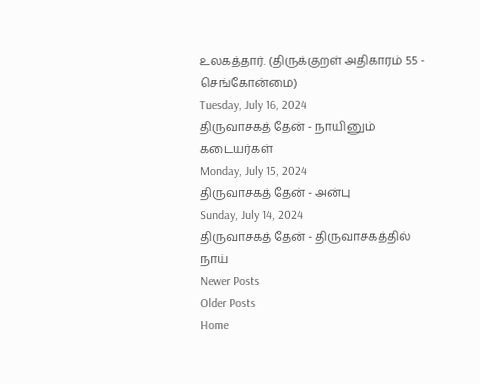உலகத்தார். (திருக்குறள் அதிகாரம் 55 - செங்கோன்மை)
Tuesday, July 16, 2024
திருவாசகத் தேன் - நாயினும் கடையர்கள்
Monday, July 15, 2024
திருவாசகத் தேன் - அன்பு
Sunday, July 14, 2024
திருவாசகத் தேன் - திருவாசகத்தில் நாய்
Newer Posts
Older Posts
Home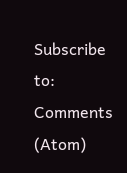Subscribe to:
Comments (Atom)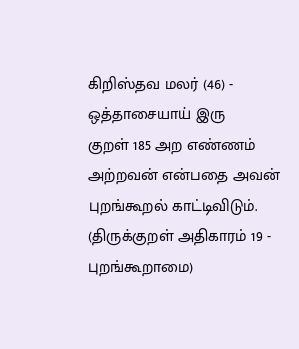கிறிஸ்தவ மலர் (46) - ஒத்தாசையாய் இரு
குறள் 185 அற எண்ணம் அற்றவன் என்பதை அவன் புறங்கூறல் காட்டிவிடும். (திருக்குறள் அதிகாரம் 19 - புறங்கூறாமை)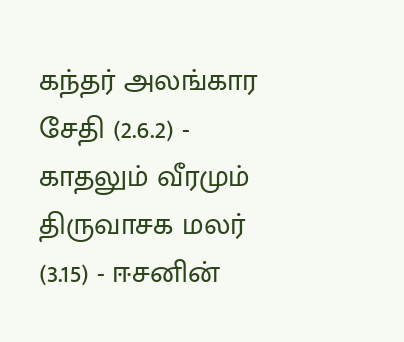கந்தர் அலங்கார சேதி (2.6.2) - காதலும் வீரமும்
திருவாசக மலர் (3.15) - ஈசனின்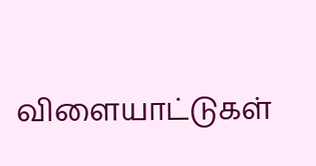விளையாட்டுகள்